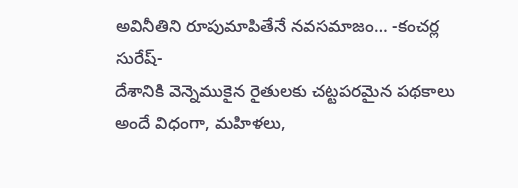అవినీతిని రూపుమాపితేనే నవసమాజం… -కంచర్ల సురేష్-
దేశానికి వెన్నెముకైన రైతులకు చట్టపరమైన పథకాలు అందే విధంగా, మహిళలు,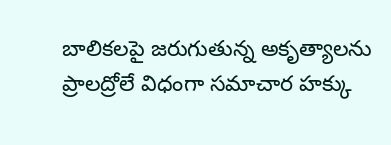బాలికలపై జరుగుతున్న అకృత్యాలను ప్రాలద్రోలే విధంగా సమాచార హక్కు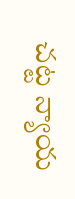చట్ట న్యాయ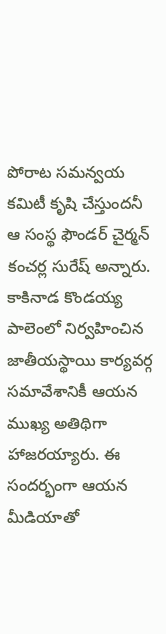పోరాట సమన్వయ కమిటీ కృషి చేస్తుందనీ ఆ సంస్థ ఫౌండర్ చైర్మన్ కంచర్ల సురేష్ అన్నారు. కాకినాడ కొండయ్య పాలెంలో నిర్వహించిన జాతీయస్థాయి కార్యవర్గ సమావేశానికీ ఆయన ముఖ్య అతిథిగా హాజరయ్యారు. ఈ సందర్భంగా ఆయన మీడియాతో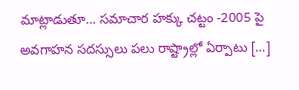మాట్లాడుతూ… సమాచార హక్కు చట్టం -2005 పై అవగాహన సదస్సులు పలు రాష్ట్రాల్లో ఏర్పాటు […]